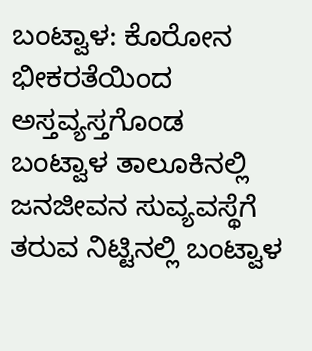ಬಂಟ್ವಾಳ: ಕೊರೋನ ಭೀಕರತೆಯಿಂದ ಅಸ್ತವ್ಯಸ್ತಗೊಂಡ ಬಂಟ್ವಾಳ ತಾಲೂಕಿನಲ್ಲಿ ಜನಜೀವನ ಸುವ್ಯವಸ್ಥೆಗೆ ತರುವ ನಿಟ್ಟಿನಲ್ಲಿ ಬಂಟ್ವಾಳ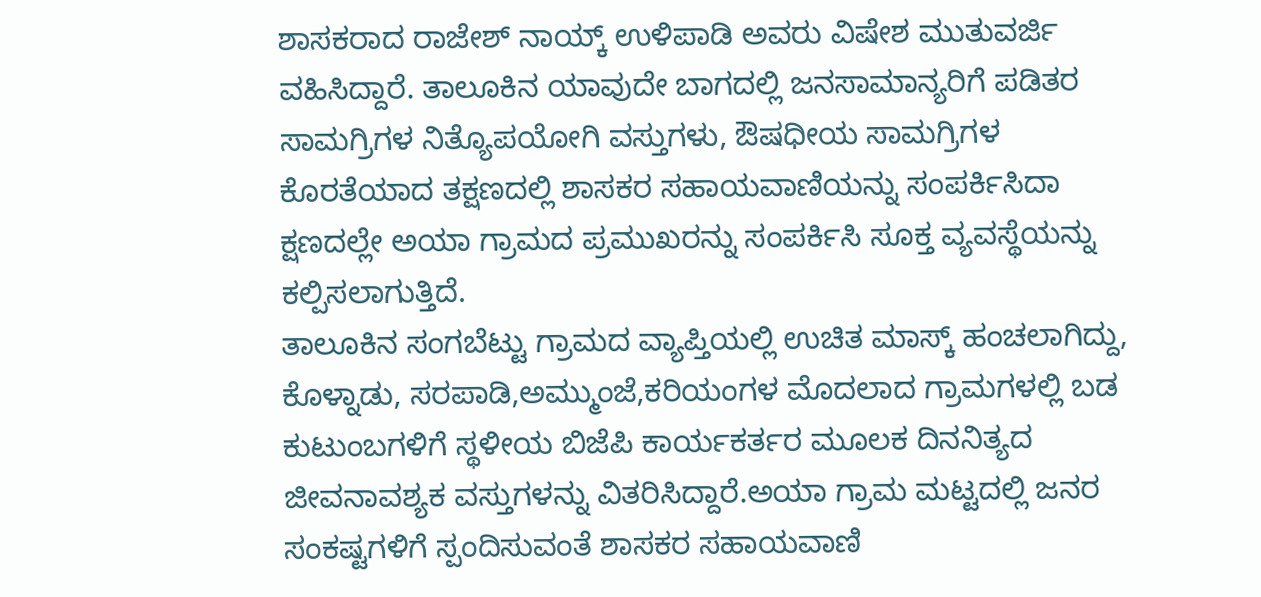ಶಾಸಕರಾದ ರಾಜೇಶ್ ನಾಯ್ಕ್ ಉಳಿಪಾಡಿ ಅವರು ವಿಷೇಶ ಮುತುವರ್ಜಿ ವಹಿಸಿದ್ದಾರೆ. ತಾಲೂಕಿನ ಯಾವುದೇ ಬಾಗದಲ್ಲಿ ಜನಸಾಮಾನ್ಯರಿಗೆ ಪಡಿತರ ಸಾಮಗ್ರಿಗಳ ನಿತ್ಯೊಪಯೋಗಿ ವಸ್ತುಗಳು, ಔಷಧೀಯ ಸಾಮಗ್ರಿಗಳ ಕೊರತೆಯಾದ ತಕ್ಷಣದಲ್ಲಿ ಶಾಸಕರ ಸಹಾಯವಾಣಿಯನ್ನು ಸಂಪರ್ಕಿಸಿದಾ ಕ್ಷಣದಲ್ಲೇ ಅಯಾ ಗ್ರಾಮದ ಪ್ರಮುಖರನ್ನು ಸಂಪರ್ಕಿಸಿ ಸೂಕ್ತ ವ್ಯವಸ್ಥೆಯನ್ನು ಕಲ್ಪಿಸಲಾಗುತ್ತಿದೆ.
ತಾಲೂಕಿನ ಸಂಗಬೆಟ್ಟು ಗ್ರಾಮದ ವ್ಯಾಪ್ತಿಯಲ್ಲಿ ಉಚಿತ ಮಾಸ್ಕ್ ಹಂಚಲಾಗಿದ್ದು, ಕೊಳ್ನಾಡು, ಸರಪಾಡಿ,ಅಮ್ಮುಂಜೆ,ಕರಿಯಂಗಳ ಮೊದಲಾದ ಗ್ರಾಮಗಳಲ್ಲಿ ಬಡ ಕುಟುಂಬಗಳಿಗೆ ಸ್ಥಳೀಯ ಬಿಜೆಪಿ ಕಾರ್ಯಕರ್ತರ ಮೂಲಕ ದಿನನಿತ್ಯದ ಜೀವನಾವಶ್ಯಕ ವಸ್ತುಗಳನ್ನು ವಿತರಿಸಿದ್ದಾರೆ.ಅಯಾ ಗ್ರಾಮ ಮಟ್ಟದಲ್ಲಿ ಜನರ ಸಂಕಷ್ಟಗಳಿಗೆ ಸ್ಪಂದಿಸುವಂತೆ ಶಾಸಕರ ಸಹಾಯವಾಣಿ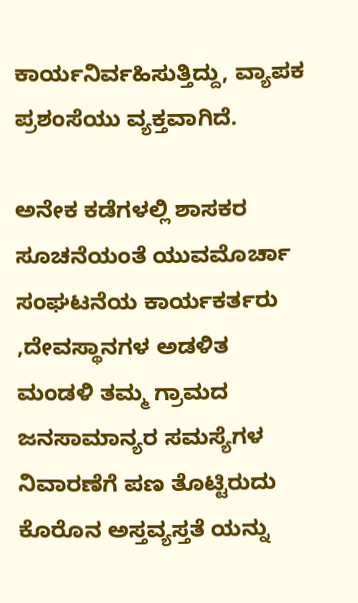ಕಾರ್ಯನಿರ್ವಹಿಸುತ್ತಿದ್ದು, ವ್ಯಾಪಕ ಪ್ರಶಂಸೆಯು ವ್ಯಕ್ತವಾಗಿದೆ.

ಅನೇಕ ಕಡೆಗಳಲ್ಲಿ ಶಾಸಕರ ಸೂಚನೆಯಂತೆ ಯುವಮೊರ್ಚಾ ಸಂಘಟನೆಯ ಕಾರ್ಯಕರ್ತರು ,ದೇವಸ್ಥಾನಗಳ ಅಡಳಿತ ಮಂಡಳಿ ತಮ್ಮ ಗ್ರಾಮದ ಜನಸಾಮಾನ್ಯರ ಸಮಸ್ಯೆಗಳ ನಿವಾರಣೆಗೆ ಪಣ ತೊಟ್ಟಿರುದು ಕೊರೊನ ಅಸ್ತವ್ಯಸ್ತತೆ ಯನ್ನು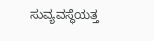ಸುವ್ಯವಸ್ಥೆಯತ್ತ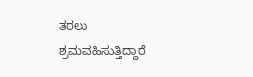ತರಲು ಶ್ರಮವಹಿಸುತ್ತಿದ್ದಾರೆ